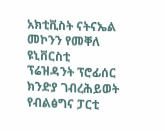አክቲቪስት ናትናኤል መኮንን የመቐለ ዩኒቨርስቲ ፕሬዝዳንት ፕሮፊሰር ክንድያ ገብረሕይወት የብልፅግና ፓርቲ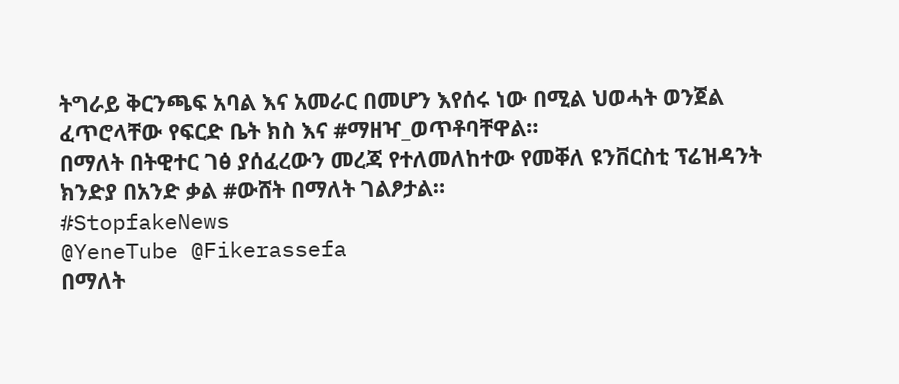ትግራይ ቅርንጫፍ አባል እና አመራር በመሆን እየሰሩ ነው በሚል ህወሓት ወንጀል ፈጥሮላቸው የፍርድ ቤት ክስ እና #ማዘዣ_ወጥቶባቸዋል።
በማለት በትዊተር ገፅ ያሰፈረውን መረጃ የተለመለከተው የመቐለ ዩንቨርስቲ ፕሬዝዳንት ክንድያ በአንድ ቃል #ውሸት በማለት ገልፆታል።
#StopfakeNews
@YeneTube @Fikerassefa
በማለት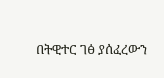በትዊተር ገፅ ያሰፈረውን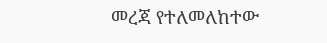መረጃ የተለመለከተው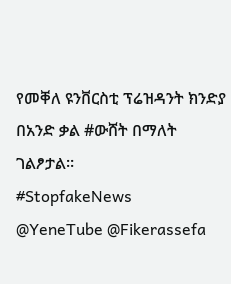የመቐለ ዩንቨርስቲ ፕሬዝዳንት ክንድያ በአንድ ቃል #ውሸት በማለት ገልፆታል።
#StopfakeNews
@YeneTube @Fikerassefa